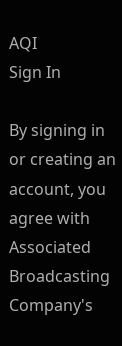AQI
Sign In

By signing in or creating an account, you agree with Associated Broadcasting Company's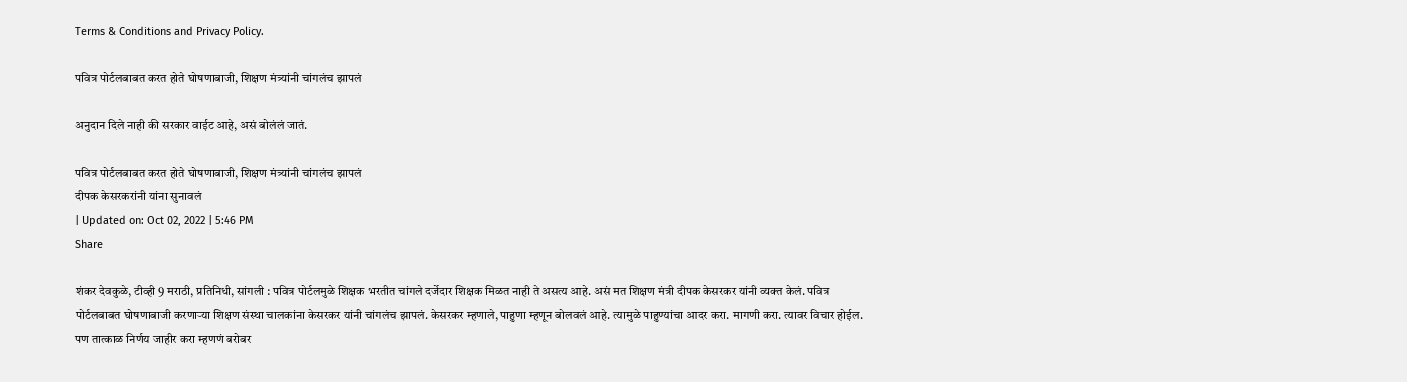Terms & Conditions and Privacy Policy.

पवित्र पोर्टलबाबत करत होते घोषणाबाजी, शिक्षण मंत्र्यांनी चांगलंच झापलं

अनुदान दिले नाही की सरकार वाईट आहे, असं बोलंलं जातं.

पवित्र पोर्टलबाबत करत होते घोषणाबाजी, शिक्षण मंत्र्यांनी चांगलंच झापलं
दीपक केसरकरांनी यांना सुनावलं
| Updated on: Oct 02, 2022 | 5:46 PM
Share

शंकर देवकुळे, टीव्ही 9 मराठी, प्रतिनिधी, सांगली : पवित्र पोर्टलमुळे शिक्षक भरतीत चांगले दर्जेदार शिक्षक मिळत नाही ते असत्य आहे. असं मत शिक्षण मंत्री दीपक केसरकर यांनी व्यक्त केलं. पवित्र पोर्टलबाबत घोषणाबाजी करणाऱ्या शिक्षण संस्था चालकांना केसरकर यांनी चांगलंच झापलं. केसरकर म्हणाले, पाहुणा म्हणून बोलवलं आहे. त्यामुळे पाहुण्यांचा आदर करा. मागणी करा. त्यावर विचार होईल. पण तात्काळ निर्णय जाहीर करा म्हणणं बरोबर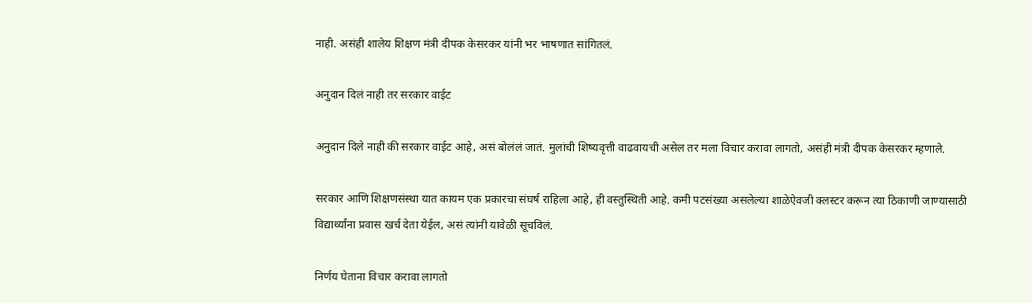नाही. असंही शालेय शिक्षण मंत्री दीपक केसरकर यांनी भर भाषणात सांगितलं.

अनुदान दिलं नाही तर सरकार वाईट

अनुदान दिले नाही की सरकार वाईट आहे, असं बोलंलं जातं. मुलांची शिष्यवृत्ती वाढवायची असेल तर मला विचार करावा लागतो, असंही मंत्री दीपक केसरकर म्हणाले.

सरकार आणि शिक्षणसंस्था यात कायम एक प्रकारचा संघर्ष राहिला आहे, ही वस्तुस्थिती आहे. कमी पटसंख्या असलेल्या शाळेऐवजी क्लस्टर करून त्या ठिकाणी जाण्यासाठी विद्यार्थ्यांना प्रवास खर्च देता येईल, असं त्यांनी यावेळी सूचविलं.

निर्णय घेताना विचार करावा लागतो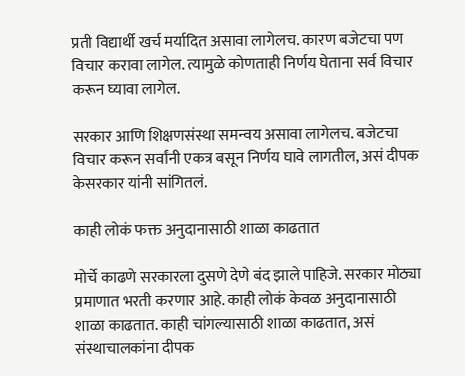प्रती विद्यार्थी खर्च मर्यादित असावा लागेलच. कारण बजेटचा पण विचार करावा लागेल. त्यामुळे कोणताही निर्णय घेताना सर्व विचार करून घ्यावा लागेल.

सरकार आणि शिक्षणसंस्था समन्वय असावा लागेलच. बजेटचा विचार करून सर्वांनी एकत्र बसून निर्णय घावे लागतील, असं दीपक केसरकार यांनी सांगितलं.

काही लोकं फक्त अनुदानासाठी शाळा काढतात

मोर्चे काढणे सरकारला दुसणे देणे बंद झाले पाहिजे. सरकार मोठ्या प्रमाणात भरती करणार आहे. काही लोकं केवळ अनुदानासाठी शाळा काढतात. काही चांगल्यासाठी शाळा काढतात, असं संस्थाचालकांना दीपक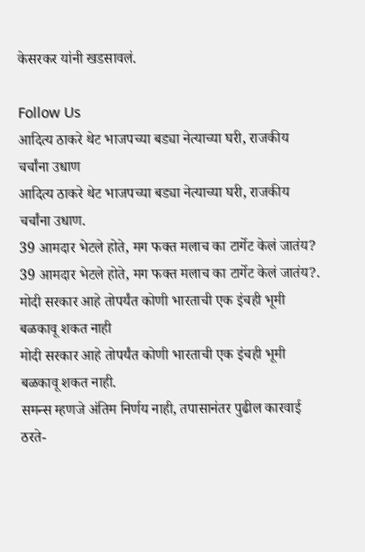केसरकर यांनी खडसावलं.

Follow Us
आदित्य ठाकरे थेट भाजपच्या बड्या नेत्याच्या घरी, राजकीय चर्चांना उधाण
आदित्य ठाकरे थेट भाजपच्या बड्या नेत्याच्या घरी, राजकीय चर्चांना उधाण.
39 आमदार भेटले होते, मग फक्त मलाच का टार्गेट केलं जातंय?
39 आमदार भेटले होते, मग फक्त मलाच का टार्गेट केलं जातंय?.
मोदी सरकार आहे तोपर्यंत कोणी भारताची एक इंचही भूमी बळकावू शकत नाही
मोदी सरकार आहे तोपर्यंत कोणी भारताची एक इंचही भूमी बळकावू शकत नाही.
समन्स म्हणजे अंतिम निर्णय नाही, तपासानंतर पुढील कारवाई ठरते-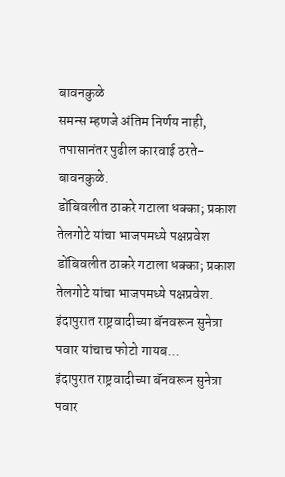बावनकुळे
समन्स म्हणजे अंतिम निर्णय नाही, तपासानंतर पुढील कारवाई ठरते- बावनकुळे.
डोंबिवलीत ठाकरे गटाला धक्का; प्रकाश तेलगोटे यांचा भाजपमध्ये पक्षप्रवेश
डोंबिवलीत ठाकरे गटाला धक्का; प्रकाश तेलगोटे यांचा भाजपमध्ये पक्षप्रवेश.
इंदापुरात राष्ट्रवादीच्या बॅनवरून सुनेत्रा पवार यांचाच फोटो गायब...
इंदापुरात राष्ट्रवादीच्या बॅनवरून सुनेत्रा पवार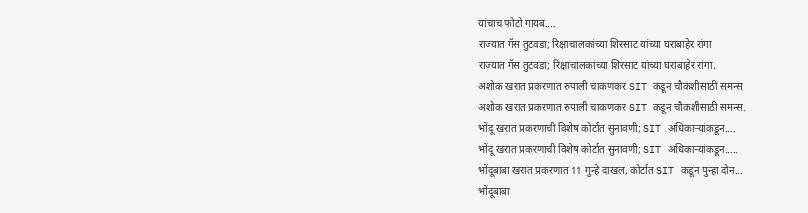यांचाच फोटो गायब....
राज्यात गॅस तुटवडा; रिक्षाचालकांच्या शिरसाट यांच्या घराबाहेर रांगा
राज्यात गॅस तुटवडा; रिक्षाचालकांच्या शिरसाट यांच्या घराबाहेर रांगा.
अशोक खरात प्रकरणात रुपाली चाकणकर SIT कडून चौकशीसाठी समन्स
अशोक खरात प्रकरणात रुपाली चाकणकर SIT कडून चौकशीसाठी समन्स.
भोंदू खरात प्रकरणाची विशेष कोर्टात सुनावणी; SIT अधिकाऱ्यांकडून....
भोंदू खरात प्रकरणाची विशेष कोर्टात सुनावणी; SIT अधिकाऱ्यांकडून.....
भोंदूबाबा खरात प्रकरणात 11 गुन्हे दाखल, कोर्टात SIT कडून पुन्हा दोन...
भोंदूबाबा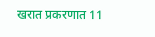खरात प्रकरणात 11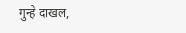गुन्हे दाखल,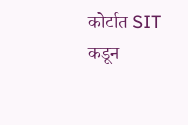कोर्टात SIT कडून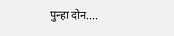पुन्हा दोन....